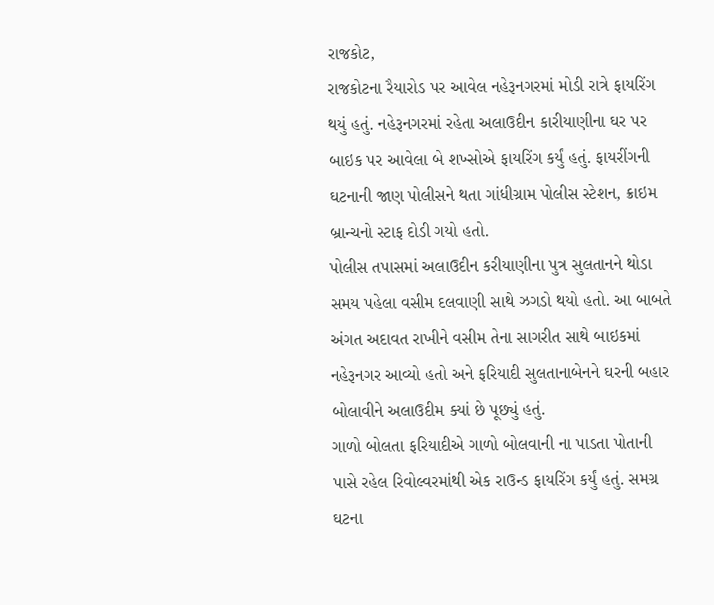રાજકોટ,
રાજકોટના રૈયારોડ પર આવેલ નહેરૂનગરમાં મોડી રાત્રે ફાયરિંગ થયું હતું. નહેરૂનગરમાં રહેતા અલાઉદીન કારીયાણીના ઘર પર બાઇક પર આવેલા બે શખ્સોએ ફાયરિંગ કર્યું હતું. ફાયરીંગની ઘટનાની જાણ પોલીસને થતા ગાંધીગ્રામ પોલીસ સ્ટેશન, ક્રાઇમ બ્રાન્ચનો સ્ટાફ દોડી ગયો હતો.
પોલીસ તપાસમાં અલાઉદીન કરીયાણીના પુત્ર સુલતાનને થોડા સમય પહેલા વસીમ દલવાણી સાથે ઝગડો થયો હતો. આ બાબતે અંગત અદાવત રાખીને વસીમ તેના સાગરીત સાથે બાઇકમાં નહેરૂનગર આવ્યો હતો અને ફરિયાદી સુલતાનાબેનને ઘરની બહાર બોલાવીને અલાઉદીમ ક્યાં છે પૂછ્યું હતું.
ગાળો બોલતા ફરિયાદીએ ગાળો બોલવાની ના પાડતા પોતાની પાસે રહેલ રિવોલ્વરમાંથી એક રાઉન્ડ ફાયરિંગ કર્યું હતું. સમગ્ર ઘટના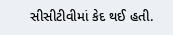સીસીટીવીમાં કેદ થઈ હતી.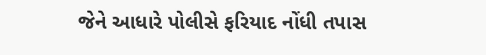જેને આધારે પોલીસે ફરિયાદ નોંધી તપાસ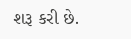શરૂ કરી છે.